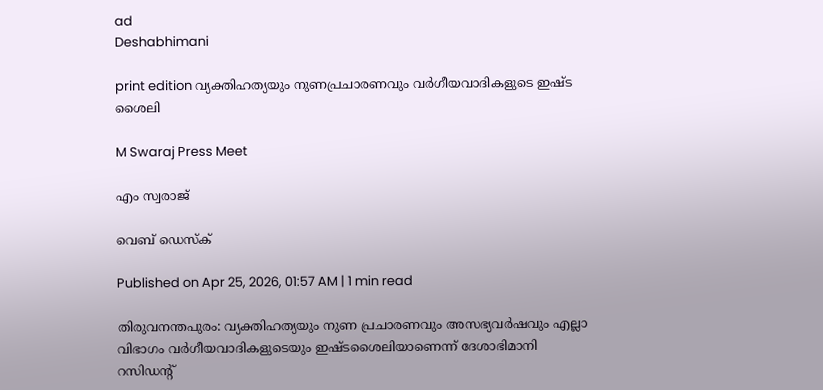ad
Deshabhimani

print edition വ്യക്തിഹത്യയും നുണപ്രചാരണവും വർഗീയവാദികളുടെ ഇഷ്ട ശൈലി

M Swaraj Press Meet

എം സ്വരാജ്‌

വെബ് ഡെസ്ക്

Published on Apr 25, 2026, 01:57 AM | 1 min read

തിരുവനന്തപുരം: വ്യക്തിഹത്യയും നുണ പ്രചാരണവും അസഭ്യവർഷവും എല്ലാ വിഭാഗം വർഗീയവാദികളുടെയും ഇഷ്‌ടശൈലിയാണെന്ന്‌ ദേശാഭിമാനി റസിഡന്റ്‌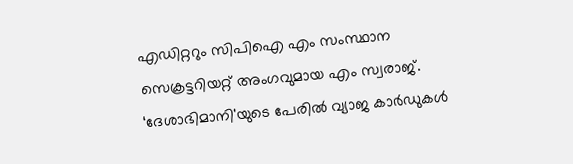എഡിറ്ററും സിപിഐ എം സംസ്ഥാന സെക്രട്ടറിയറ്റ്‌ അംഗവുമായ എം സ്വരാജ്‌. ‘ദേശാഭിമാനി'യുടെ പേരിൽ വ്യാജ കാർഡുകൾ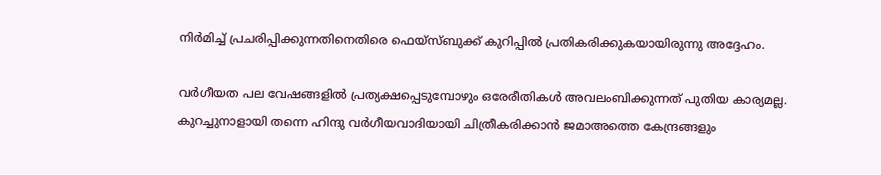നിർമിച്ച് പ്രചരിപ്പിക്കുന്നതിനെതിരെ ഫെയ്‌സ്‌ബുക്ക്‌ കുറിപ്പിൽ പ്രതികരിക്കുകയായിരുന്നു അദ്ദേഹം.

വർഗീയത പല വേഷങ്ങളിൽ പ്രത്യക്ഷപ്പെടുമ്പോഴും ഒരേരീതികൾ അവലംബിക്കുന്നത് പുതിയ കാര്യമല്ല. കുറച്ചുനാളായി തന്നെ ഹിന്ദു വർഗീയവാദിയായി ചിത്രീകരിക്കാൻ ജമാഅത്തെ കേന്ദ്രങ്ങളും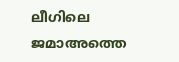ലീഗിലെ ജമാഅത്തെ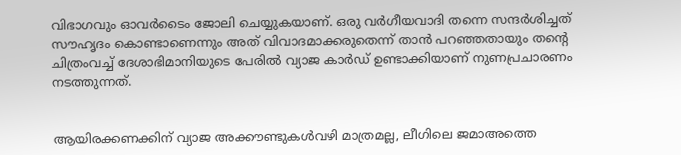വിഭാഗവും ഓവർടൈം ജോലി ചെയ്യുകയാണ്. ഒരു വർഗീയവാദി തന്നെ സന്ദർശിച്ചത് സൗഹൃദം കൊണ്ടാണെന്നും അത് വിവാദമാക്കരുതെന്ന്‌ താൻ പറഞ്ഞതായും തന്റെ ചിത്രംവച്ച് ദേശാഭിമാനിയുടെ പേരിൽ വ്യാജ കാർഡ് ഉണ്ടാക്കിയാണ് നുണപ്രചാരണം നടത്തുന്നത്‌.


ആയിരക്കണക്കിന് വ്യാജ അക്കൗണ്ടുകൾവഴി മാത്രമല്ല, ലീഗിലെ ജമാഅത്തെ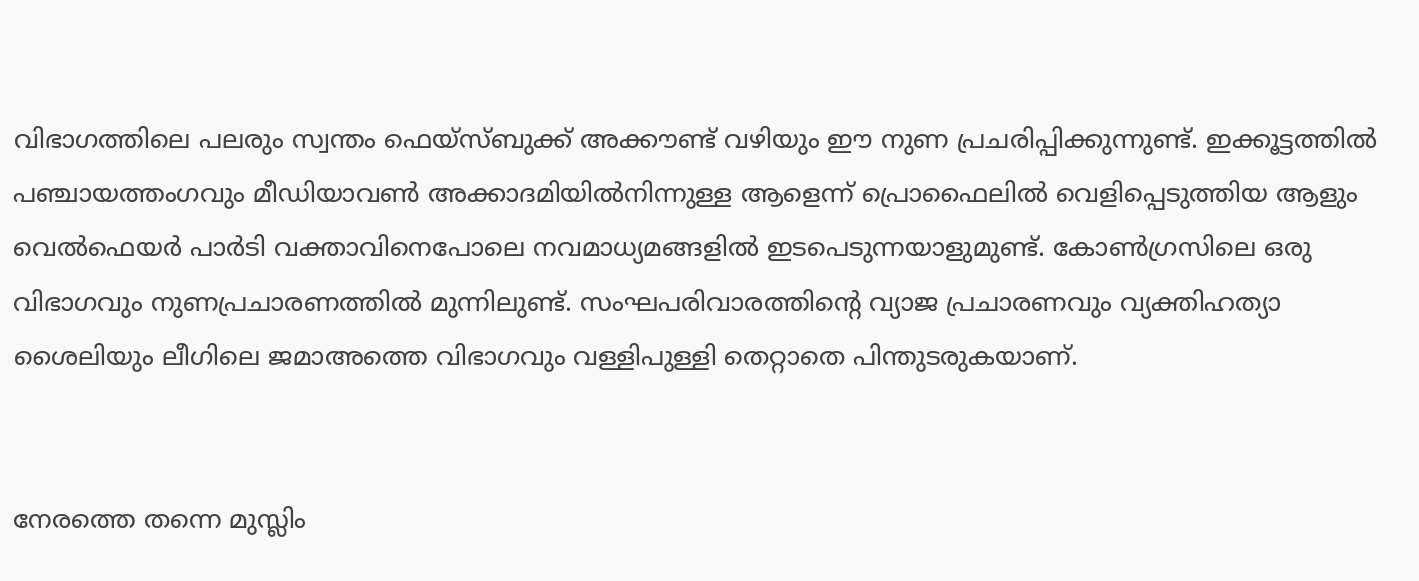വിഭാഗത്തിലെ പലരും സ്വന്തം ഫെയ്‌സ്‌ബുക്ക് അക്കൗണ്ട് വഴിയും ഈ നുണ പ്രചരിപ്പിക്കുന്നുണ്ട്. ഇക്കൂട്ടത്തിൽ പഞ്ചായത്തംഗവും മീഡിയാവൺ അക്കാദമിയിൽനിന്നുള്ള ആളെന്ന് പ്രൊഫൈലിൽ വെളിപ്പെടുത്തിയ ആളും വെൽഫെയർ പാർടി വക്താവിനെപോലെ നവമാധ്യമങ്ങളിൽ ഇടപെടുന്നയാളുമുണ്ട്. കോൺഗ്രസിലെ ഒരു വിഭാഗവും നുണപ്രചാരണത്തിൽ മുന്നിലുണ്ട്. സംഘപരിവാരത്തിന്റെ വ്യാജ പ്രചാരണവും വ്യക്തിഹത്യാ ശൈലിയും ലീഗിലെ ജമാഅത്തെ വിഭാഗവും വള്ളിപുള്ളി തെറ്റാതെ പിന്തുടരുകയാണ്‌.


നേരത്തെ തന്നെ മുസ്ലിം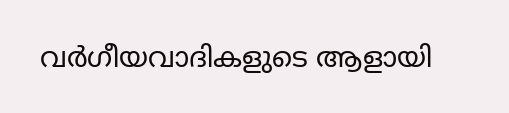വർഗീയവാദികളുടെ ആളായി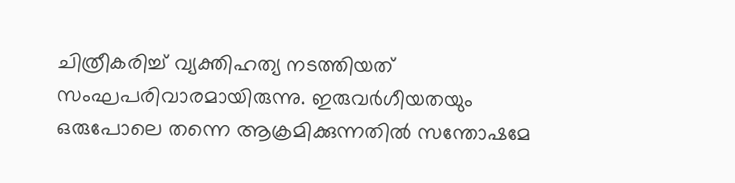ചിത്രീകരിച്ച് വ്യക്തിഹത്യ നടത്തിയത് സംഘപരിവാരമായിരുന്നു. ഇരുവർഗീയതയും ഒരുപോലെ തന്നെ ആക്രമിക്കുന്നതിൽ സന്തോഷമേ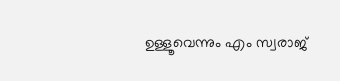ഉള്ളൂവെന്നും എം സ്വരാജ്‌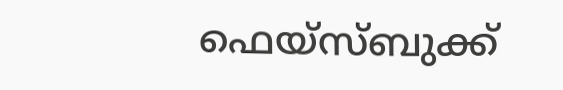ഫെയ്‌സ്‌ബുക്ക്‌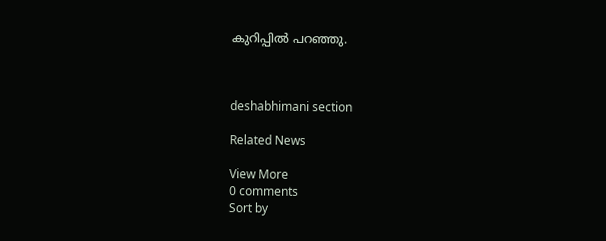കുറിപ്പിൽ പറഞ്ഞു.



deshabhimani section

Related News

View More
0 comments
Sort by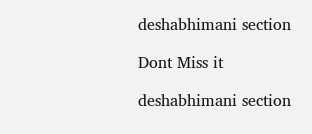deshabhimani section

Dont Miss it

deshabhimani section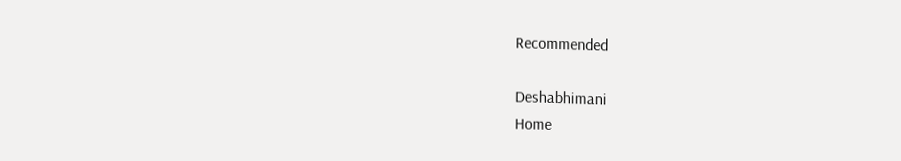Recommended

Deshabhimani
Home